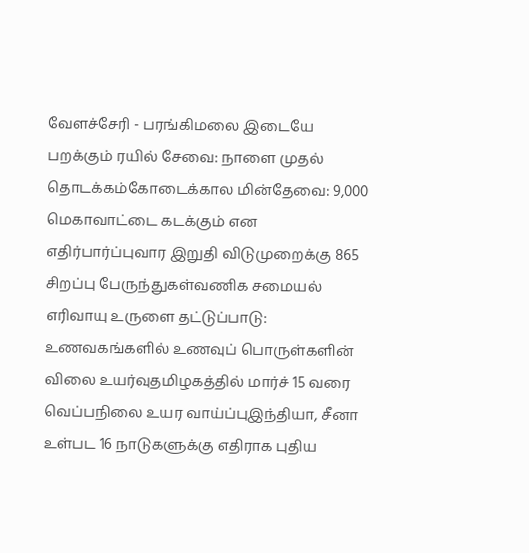வேளச்சேரி - பரங்கிமலை இடையே பறக்கும் ரயில் சேவை: நாளை முதல் தொடக்கம்கோடைக்கால மின்தேவை: 9,000 மெகாவாட்டை கடக்கும் என எதிர்பார்ப்புவார இறுதி விடுமுறைக்கு 865 சிறப்பு பேருந்துகள்வணிக சமையல் எரிவாயு உருளை தட்டுப்பாடு: உணவகங்களில் உணவுப் பொருள்களின் விலை உயர்வுதமிழகத்தில் மார்ச் 15 வரை வெப்பநிலை உயர வாய்ப்புஇந்தியா, சீனா உள்பட 16 நாடுகளுக்கு எதிராக புதிய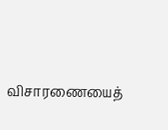விசாரணையைத்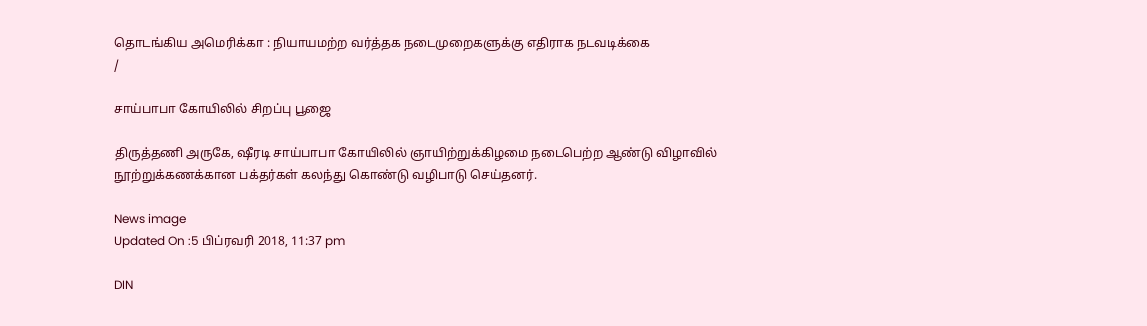தொடங்கிய அமெரிக்கா : நியாயமற்ற வர்த்தக நடைமுறைகளுக்கு எதிராக நடவடிக்கை
/

சாய்பாபா கோயிலில் சிறப்பு பூஜை

திருத்தணி அருகே, ஷீரடி சாய்பாபா கோயிலில் ஞாயிற்றுக்கிழமை நடைபெற்ற ஆண்டு விழாவில் நூற்றுக்கணக்கான பக்தர்கள் கலந்து கொண்டு வழிபாடு செய்தனர்.

News image
Updated On :5 பிப்ரவரி 2018, 11:37 pm

DIN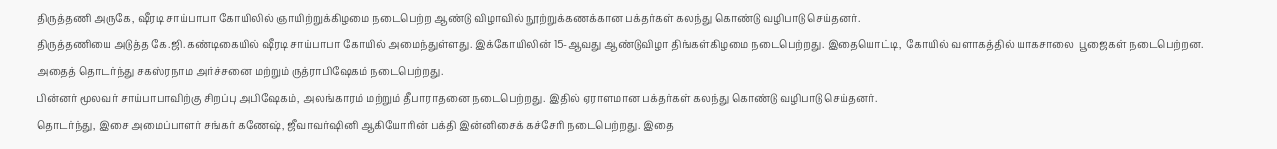திருத்தணி அருகே, ஷீரடி சாய்பாபா கோயிலில் ஞாயிற்றுக்கிழமை நடைபெற்ற ஆண்டு விழாவில் நூற்றுக்கணக்கான பக்தர்கள் கலந்து கொண்டு வழிபாடு செய்தனர்.
திருத்தணியை அடுத்த கே.ஜி.கண்டிகையில் ஷீரடி சாய்பாபா கோயில் அமைந்துள்ளது. இக்கோயிலின் 15-ஆவது ஆண்டுவிழா திங்கள்கிழமை நடைபெற்றது. இதையொட்டி,  கோயில் வளாகத்தில் யாகசாலை  பூஜைகள் நடைபெற்றன. அதைத் தொடர்ந்து சகஸ்ரநாம அர்ச்சனை மற்றும் ருத்ராபிஷேகம் நடைபெற்றது.
பின்னர் மூலவர் சாய்பாபாவிற்கு சிறப்பு அபிஷேகம், அலங்காரம் மற்றும் தீபாராதனை நடைபெற்றது. இதில் ஏராளமான பக்தர்கள் கலந்து கொண்டு வழிபாடு செய்தனர்.
தொடர்ந்து, இசை அமைப்பாளர் சங்கர் கணேஷ், ஜீவாவர்ஷினி ஆகியோரின் பக்தி இன்னிசைக் கச்சேரி நடைபெற்றது. இதை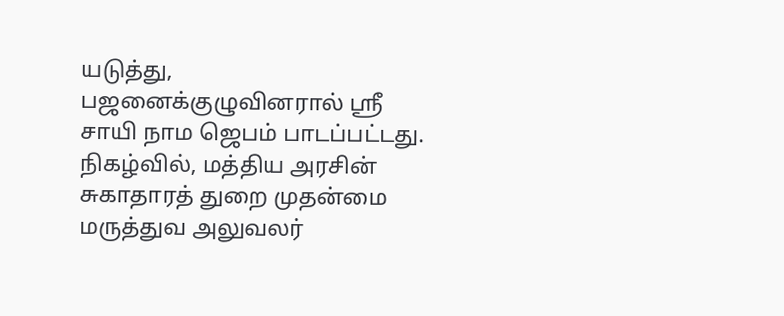யடுத்து, பஜனைக்குழுவினரால் ஸ்ரீ சாயி நாம ஜெபம் பாடப்பட்டது. நிகழ்வில், மத்திய அரசின் சுகாதாரத் துறை முதன்மை மருத்துவ அலுவலர்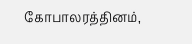கோபாலரத்தினம்,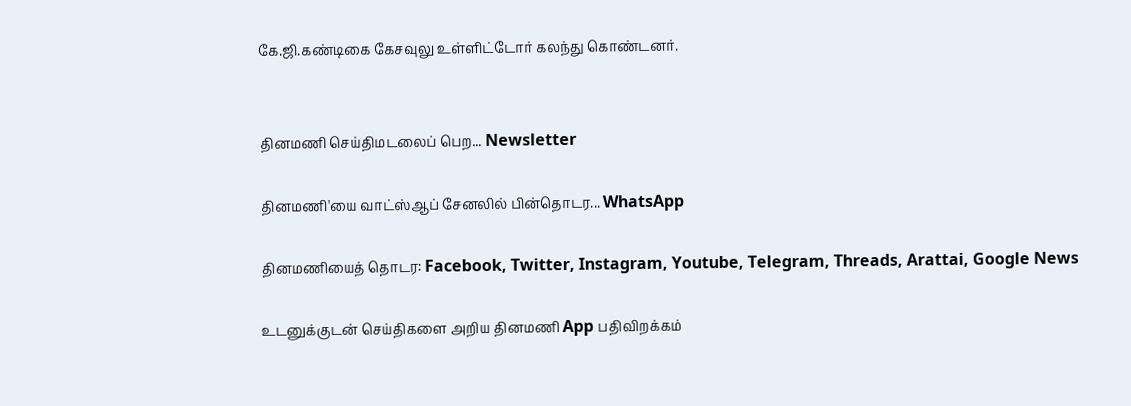கே.ஜி.கண்டிகை கேசவுலு உள்ளிட்டோர் கலந்து கொண்டனர்.


தினமணி செய்திமடலைப் பெற... Newsletter

தினமணி'யை வாட்ஸ்ஆப் சேனலில் பின்தொடர... WhatsApp

தினமணியைத் தொடர: Facebook, Twitter, Instagram, Youtube, Telegram, Threads, Arattai, Google News

உடனுக்குடன் செய்திகளை அறிய தினமணி App பதிவிறக்கம்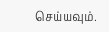செய்யவும்.